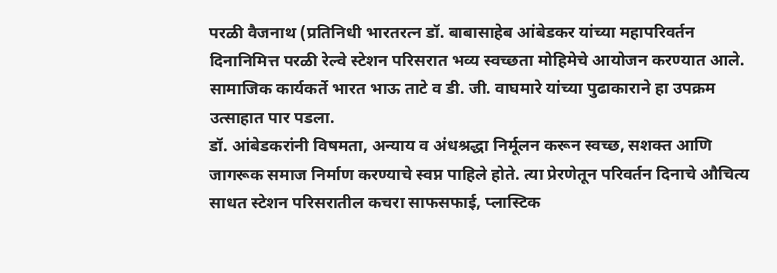परळी वैजनाथ (प्रतिनिधी भारतरत्न डॉ. बाबासाहेब आंबेडकर यांच्या महापरिवर्तन दिनानिमित्त परळी रेल्वे स्टेशन परिसरात भव्य स्वच्छता मोहिमेचे आयोजन करण्यात आले. सामाजिक कार्यकर्ते भारत भाऊ ताटे व डी. जी. वाघमारे यांच्या पुढाकाराने हा उपक्रम उत्साहात पार पडला.
डॉ. आंबेडकरांनी विषमता, अन्याय व अंधश्रद्धा निर्मूलन करून स्वच्छ, सशक्त आणि जागरूक समाज निर्माण करण्याचे स्वप्न पाहिले होते. त्या प्रेरणेतून परिवर्तन दिनाचे औचित्य साधत स्टेशन परिसरातील कचरा साफसफाई, प्लास्टिक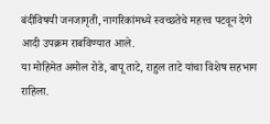बंदीविषयी जनजागृती, नागरिकांमध्ये स्वच्छतेचे महत्त्व पटवून देणे आदी उपक्रम राबविण्यात आले.
या मोहिमेत अमोल रोडे, बापू ताटे, राहुल ताटे यांचा विशेष सहभाग राहिला.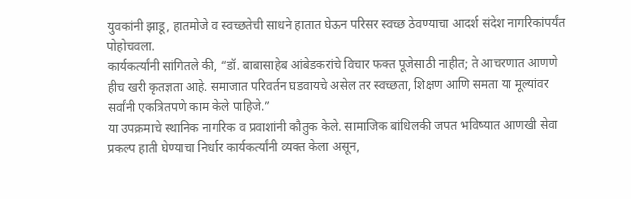युवकांनी झाडू, हातमोजे व स्वच्छतेची साधने हातात घेऊन परिसर स्वच्छ ठेवण्याचा आदर्श संदेश नागरिकांपर्यंत पोहोचवला.
कार्यकर्त्यांनी सांगितले की, “डॉ. बाबासाहेब आंबेडकरांचे विचार फक्त पूजेसाठी नाहीत; ते आचरणात आणणे हीच खरी कृतज्ञता आहे. समाजात परिवर्तन घडवायचे असेल तर स्वच्छता, शिक्षण आणि समता या मूल्यांवर सर्वांनी एकत्रितपणे काम केले पाहिजे.”
या उपक्रमाचे स्थानिक नागरिक व प्रवाशांनी कौतुक केले. सामाजिक बांधिलकी जपत भविष्यात आणखी सेवा प्रकल्प हाती घेण्याचा निर्धार कार्यकर्त्यांनी व्यक्त केला असून,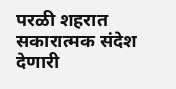परळी शहरात सकारात्मक संदेश देणारी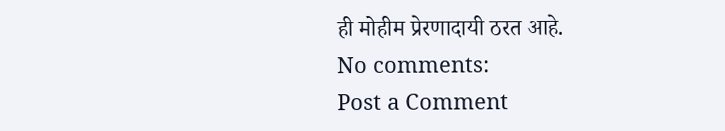ही मोहीम प्रेरणादायी ठरत आहे.
No comments:
Post a Comment